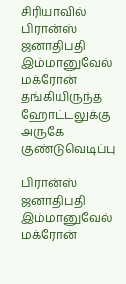சிரியாவில் பிரான்ஸ் ஜனாதிபதி இம்மானுவேல் மக்ரோன் தங்கியிருந்த ஹோட்டலுக்கு அருகே குண்டுவெடிப்பு

பிரான்ஸ் ஜனாதிபதி இம்மானுவேல் மக்ரோன்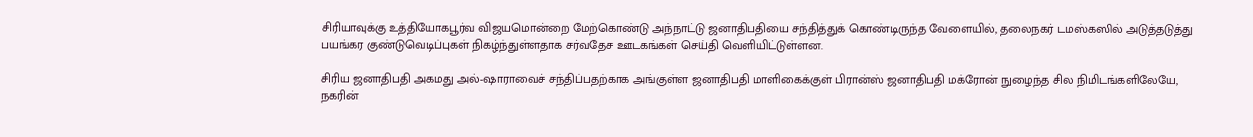சிரியாவுக்கு உத்தியோகபூர்வ விஜயமொன்றை மேற்கொண்டு அந்நாட்டு ஜனாதிபதியை சந்தித்துக் கொண்டிருந்த வேளையில், தலைநகர் டமஸ்கஸில் அடுத்தடுத்து பயங்கர குண்டுவெடிப்புகள் நிகழ்ந்துள்ளதாக சர்வதேச ஊடகங்கள் செய்தி வெளியிட்டுள்ளன.

சிரிய ஜனாதிபதி அகமது அல்-ஷாராவைச் சந்திப்பதற்காக அங்குள்ள ஜனாதிபதி மாளிகைக்குள் பிரான்ஸ் ஜனாதிபதி மக்ரோன் நுழைந்த சில நிமிடங்களிலேயே, நகரின்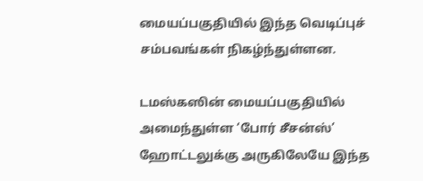மையப்பகுதியில் இந்த வெடிப்புச் சம்பவங்கள் நிகழ்ந்துள்ளன.

டமஸ்கஸின் மையப்பகுதியில் அமைந்துள்ள ‘போர் சீசன்ஸ்’ ஹோட்டலுக்கு அருகிலேயே இந்த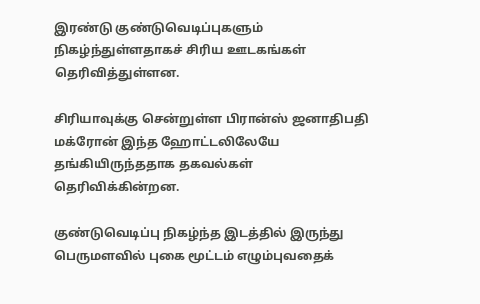இரண்டு குண்டுவெடிப்புகளும் நிகழ்ந்துள்ளதாகச் சிரிய ஊடகங்கள் தெரிவித்துள்ளன.

சிரியாவுக்கு சென்றுள்ள பிரான்ஸ் ஜனாதிபதி மக்ரோன் இந்த ஹோட்டலிலேயே தங்கியிருந்ததாக தகவல்கள் தெரிவிக்கின்றன.

குண்டுவெடிப்பு நிகழ்ந்த இடத்தில் இருந்து பெருமளவில் புகை மூட்டம் எழும்புவதைக்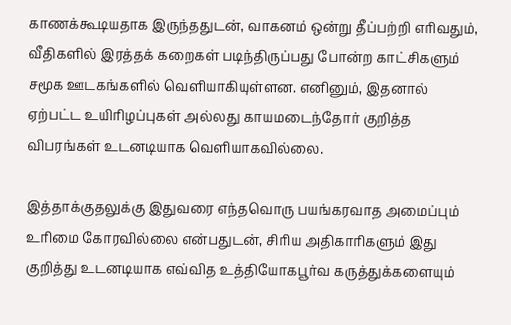காணக்கூடியதாக இருந்ததுடன், வாகனம் ஒன்று தீப்பற்றி எரிவதும், வீதிகளில் இரத்தக் கறைகள் படிந்திருப்பது போன்ற காட்சிகளும் சமூக ஊடகங்களில் வெளியாகியுள்ளன. எனினும், இதனால் ஏற்பட்ட உயிரிழப்புகள் அல்லது காயமடைந்தோர் குறித்த விபரங்கள் உடனடியாக வெளியாகவில்லை.

இத்தாக்குதலுக்கு இதுவரை எந்தவொரு பயங்கரவாத அமைப்பும் உரிமை கோரவில்லை என்பதுடன், சிரிய அதிகாரிகளும் இது குறித்து உடனடியாக எவ்வித உத்தியோகபூர்வ கருத்துக்களையும்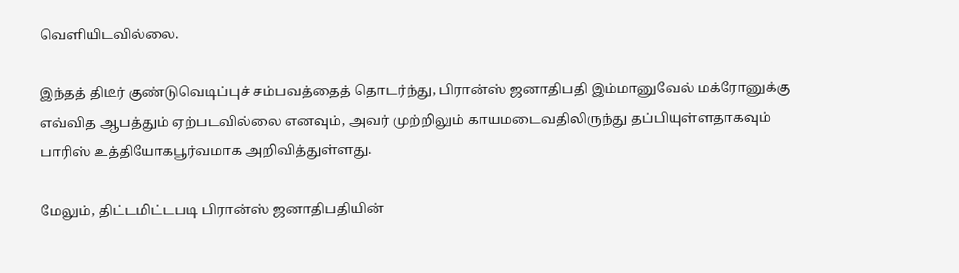வெளியிடவில்லை.

இந்தத் திடீர் குண்டுவெடிப்புச் சம்பவத்தைத் தொடர்ந்து, பிரான்ஸ் ஜனாதிபதி இம்மானுவேல் மக்ரோனுக்கு எவ்வித ஆபத்தும் ஏற்படவில்லை எனவும், அவர் முற்றிலும் காயமடைவதிலிருந்து தப்பியுள்ளதாகவும் பாரிஸ் உத்தியோகபூர்வமாக அறிவித்துள்ளது.

மேலும், திட்டமிட்டபடி பிரான்ஸ் ஜனாதிபதியின்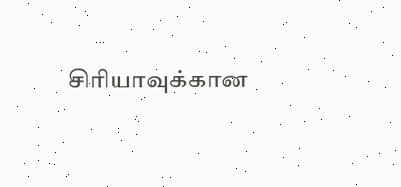சிரியாவுக்கான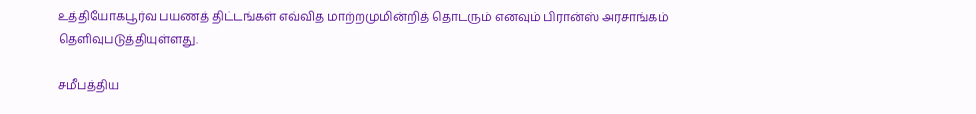உத்தியோகபூர்வ பயணத் திட்டங்கள் எவ்வித மாற்றமுமின்றித் தொடரும் எனவும் பிரான்ஸ் அரசாங்கம்  தெளிவுபடுத்தியுள்ளது.

சமீபத்திய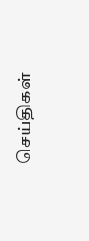செய்திகள்